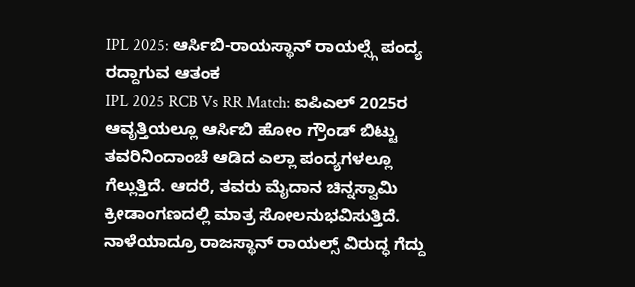IPL 2025: ಆರ್ಸಿಬಿ-ರಾಯಸ್ಥಾನ್ ರಾಯಲ್ಸ್ಗೆ ಪಂದ್ಯ ರದ್ದಾಗುವ ಆತಂಕ
IPL 2025 RCB Vs RR Match: ಐಪಿಎಲ್ 2025ರ ಆವೃತ್ತಿಯಲ್ಲೂ ಆರ್ಸಿಬಿ ಹೋಂ ಗ್ರೌಂಡ್ ಬಿಟ್ಟು ತವರಿನಿಂದಾಂಚೆ ಆಡಿದ ಎಲ್ಲಾ ಪಂದ್ಯಗಳಲ್ಲೂ ಗೆಲ್ಲುತ್ತಿದೆ. ಆದರೆ, ತವರು ಮೈದಾನ ಚಿನ್ನಸ್ವಾಮಿ ಕ್ರೀಡಾಂಗಣದಲ್ಲಿ ಮಾತ್ರ ಸೋಲನುಭವಿಸುತ್ತಿದೆ. ನಾಳೆಯಾದ್ರೂ ರಾಜಸ್ಥಾನ್ ರಾಯಲ್ಸ್ ವಿರುದ್ಧ ಗೆದ್ದು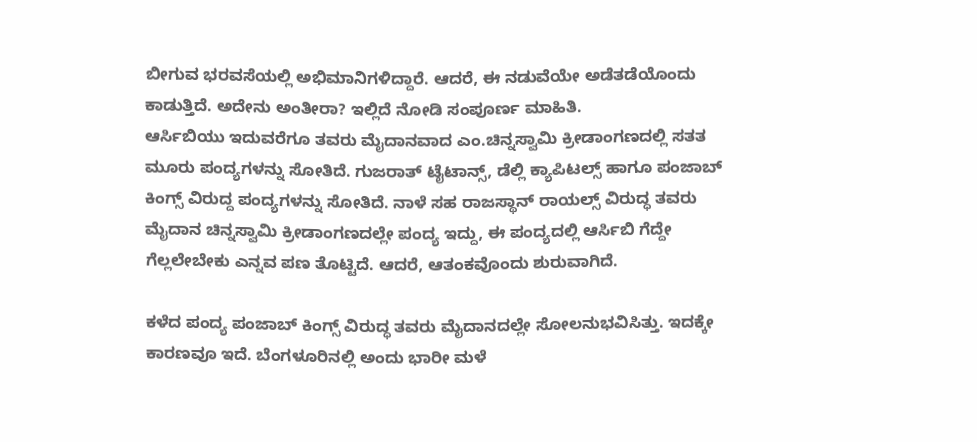ಬೀಗುವ ಭರವಸೆಯಲ್ಲಿ ಅಭಿಮಾನಿಗಳಿದ್ದಾರೆ. ಆದರೆ, ಈ ನಡುವೆಯೇ ಅಡೆತಡೆಯೊಂದು ಕಾಡುತ್ತಿದೆ. ಅದೇನು ಅಂತೀರಾ? ಇಲ್ಲಿದೆ ನೋಡಿ ಸಂಪೂರ್ಣ ಮಾಹಿತಿ.
ಆರ್ಸಿಬಿಯು ಇದುವರೆಗೂ ತವರು ಮೈದಾನವಾದ ಎಂ.ಚಿನ್ನಸ್ವಾಮಿ ಕ್ರೀಡಾಂಗಣದಲ್ಲಿ ಸತತ ಮೂರು ಪಂದ್ಯಗಳನ್ನು ಸೋತಿದೆ. ಗುಜರಾತ್ ಟೈಟಾನ್ಸ್, ಡೆಲ್ಲಿ ಕ್ಯಾಪಿಟಲ್ಸ್ ಹಾಗೂ ಪಂಜಾಬ್ ಕಿಂಗ್ಸ್ ವಿರುದ್ದ ಪಂದ್ಯಗಳನ್ನು ಸೋತಿದೆ. ನಾಳೆ ಸಹ ರಾಜಸ್ಥಾನ್ ರಾಯಲ್ಸ್ ವಿರುದ್ಧ ತವರು ಮೈದಾನ ಚಿನ್ನಸ್ವಾಮಿ ಕ್ರೀಡಾಂಗಣದಲ್ಲೇ ಪಂದ್ಯ ಇದ್ದು, ಈ ಪಂದ್ಯದಲ್ಲಿ ಆರ್ಸಿಬಿ ಗೆದ್ದೇ ಗೆಲ್ಲಲೇಬೇಕು ಎನ್ನವ ಪಣ ತೊಟ್ಟಿದೆ. ಆದರೆ, ಆತಂಕವೊಂದು ಶುರುವಾಗಿದೆ.

ಕಳೆದ ಪಂದ್ಯ ಪಂಜಾಬ್ ಕಿಂಗ್ಸ್ ವಿರುದ್ಧ ತವರು ಮೈದಾನದಲ್ಲೇ ಸೋಲನುಭವಿಸಿತ್ತು. ಇದಕ್ಕೇ ಕಾರಣವೂ ಇದೆ. ಬೆಂಗಳೂರಿನಲ್ಲಿ ಅಂದು ಭಾರೀ ಮಳೆ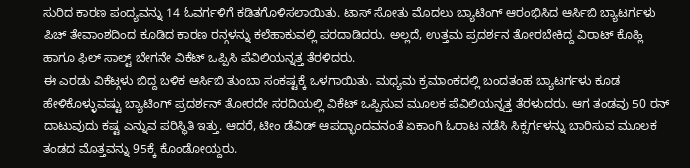ಸುರಿದ ಕಾರಣ ಪಂದ್ಯವನ್ನು 14 ಓವರ್ಗಳಿಗೆ ಕಡಿತಗೊಳಿಸಲಾಯಿತು. ಟಾಸ್ ಸೋತು ಮೊದಲು ಬ್ಯಾಟಿಂಗ್ ಆರಂಭಿಸಿದ ಆರ್ಸಿಬಿ ಬ್ಯಾಟರ್ಗಳು ಪಿಚ್ ತೇವಾಂಶದಿಂದ ಕೂಡಿದ ಕಾರಣ ರನ್ಗಳನ್ನು ಕಲೆಹಾಕುವಲ್ಲಿ ಪರದಾಡಿದರು. ಅಲ್ಲದೆ, ಉತ್ತಮ ಪ್ರದರ್ಶನ ತೋರಬೇಕಿದ್ದ ವಿರಾಟ್ ಕೊಹ್ಲಿ ಹಾಗೂ ಫಿಲ್ ಸಾಲ್ಟ್ ಬೇಗನೇ ವಿಕೆಟ್ ಒಪ್ಪಿಸಿ ಪೆವಿಲಿಯನ್ನತ್ತ ತೆರಳಿದರು.
ಈ ಎರಡು ವಿಕೆಟ್ಗಳು ಬಿದ್ದ ಬಳಿಕ ಆರ್ಸಿಬಿ ತುಂಬಾ ಸಂಕಷ್ಟಕ್ಕೆ ಒಳಗಾಯಿತು. ಮಧ್ಯಮ ಕ್ರಮಾಂಕದಲ್ಲಿ ಬಂದತಂಹ ಬ್ಯಾಟರ್ಗಳು ಕೂಡ ಹೇಳಿಕೊಳ್ಳುವಷ್ಟು ಬ್ಯಾಟಿಂಗ್ ಪ್ರದರ್ಶನ್ ತೋರದೇ ಸರದಿಯಲ್ಲಿ ವಿಕೆಟ್ ಒಪ್ಪಿಸುವ ಮೂಲಕ ಪೆವಿಲಿಯನ್ನತ್ತ ತೆರಳುದರು. ಆಗ ತಂಡವು 50 ರನ್ ದಾಟುವುದು ಕಷ್ಟ ಎನ್ನುವ ಪರಿಸ್ಥಿತಿ ಇತ್ತು. ಆದರೆ, ಟೀಂ ಡೆವಿಡ್ ಆಪದ್ಭಾಂದವನಂತೆ ಏಕಾಂಗಿ ಓರಾಟ ನಡೆಸಿ ಸಿಕ್ಸರ್ಗಳನ್ನು ಬಾರಿಸುವ ಮೂಲಕ ತಂಡದ ಮೊತ್ತವನ್ನು 95ಕ್ಕೆ ಕೊಂಡೋಯ್ದರು.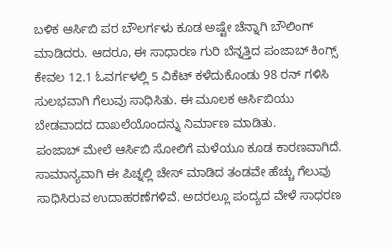ಬಳಿಕ ಆರ್ಸಿಬಿ ಪರ ಬೌಲರ್ಗಳು ಕೂಡ ಅಷ್ಟೇ ಚೆನ್ನಾಗಿ ಬೌಲಿಂಗ್ ಮಾಡಿದರು. ಆದರೂ, ಈ ಸಾಧಾರಣ ಗುರಿ ಬೆನ್ನತ್ತಿದ ಪಂಜಾಬ್ ಕಿಂಗ್ಸ್ ಕೇವಲ 12.1 ಓವರ್ಗಳಲ್ಲಿ 5 ವಿಕೆಟ್ ಕಳೆದುಕೊಂಡು 98 ರನ್ ಗಳಿಸಿ ಸುಲಭವಾಗಿ ಗೆಲುವು ಸಾಧಿಸಿತು. ಈ ಮೂಲಕ ಆರ್ಸಿಬಿಯು ಬೇಡವಾದದ ದಾಖಲೆಯೊಂದನ್ನು ನಿರ್ಮಾಣ ಮಾಡಿತು.
ಪಂಜಾಬ್ ಮೇಲೆ ಆರ್ಸಿಬಿ ಸೋಲಿಗೆ ಮಳೆಯೂ ಕೂಡ ಕಾರಣವಾಗಿದೆ. ಸಾಮಾನ್ಯವಾಗಿ ಈ ಪಿಚ್ನಲ್ಲಿ ಚೇಸ್ ಮಾಡಿದ ತಂಡವೇ ಹೆಚ್ಚು ಗೆಲುವು ಸಾಧಿಸಿರುವ ಉದಾಹರಣೆಗಳಿವೆ. ಅದರಲ್ಲೂ ಪಂದ್ಯದ ವೇಳೆ ಸಾಧರಣ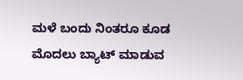ಮಳೆ ಬಂದು ನಿಂತರೂ ಕೂಡ ಮೊದಲು ಬ್ಯಾಟ್ ಮಾಡುವ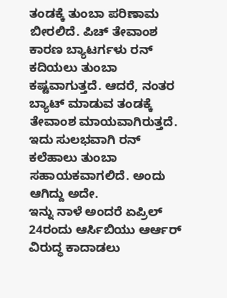ತಂಡಕ್ಕೆ ತುಂಬಾ ಪರಿಣಾಮ ಬೀರಲಿದೆ. ಪಿಚ್ ತೇವಾಂಶ ಕಾರಣ ಬ್ಯಾಟರ್ಗಳು ರನ್ ಕದಿಯಲು ತುಂಬಾ ಕಷ್ಟವಾಗುತ್ತದೆ. ಆದರೆ, ನಂತರ ಬ್ಯಾಟ್ ಮಾಡುವ ತಂಡಕ್ಕೆ ತೇವಾಂಶ ಮಾಯವಾಗಿರುತ್ತದೆ. ಇದು ಸುಲಭವಾಗಿ ರನ್ ಕಲೆಹಾಲು ತುಂಬಾ ಸಹಾಯಕವಾಗಲಿದೆ. ಅಂದು ಆಗಿದ್ದು ಅದೇ.
ಇನ್ನು ನಾಳೆ ಅಂದರೆ ಏಪ್ರಿಲ್ 24ರಂದು ಆರ್ಸಿಬಿಯು ಆರ್ಆರ್ ವಿರುದ್ಧ ಕಾದಾಡಲು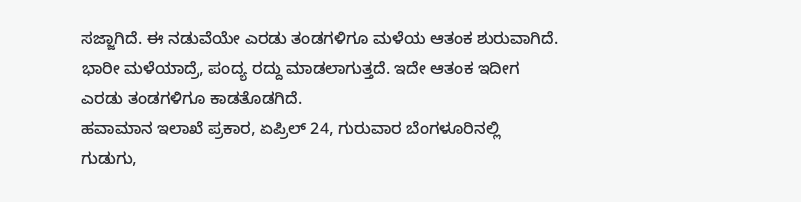ಸಜ್ಜಾಗಿದೆ. ಈ ನಡುವೆಯೇ ಎರಡು ತಂಡಗಳಿಗೂ ಮಳೆಯ ಆತಂಕ ಶುರುವಾಗಿದೆ. ಭಾರೀ ಮಳೆಯಾದ್ರೆ, ಪಂದ್ಯ ರದ್ದು ಮಾಡಲಾಗುತ್ತದೆ. ಇದೇ ಆತಂಕ ಇದೀಗ ಎರಡು ತಂಡಗಳಿಗೂ ಕಾಡತೊಡಗಿದೆ.
ಹವಾಮಾನ ಇಲಾಖೆ ಪ್ರಕಾರ, ಏಪ್ರಿಲ್ 24, ಗುರುವಾರ ಬೆಂಗಳೂರಿನಲ್ಲಿ ಗುಡುಗು,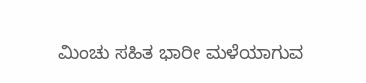ಮಿಂಚು ಸಹಿತ ಭಾರೀ ಮಳೆಯಾಗುವ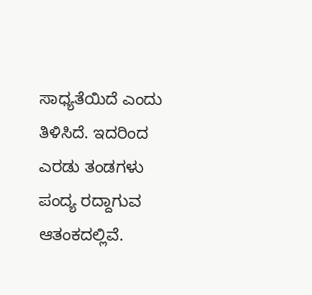ಸಾಧ್ಯತೆಯಿದೆ ಎಂದು ತಿಳಿಸಿದೆ. ಇದರಿಂದ ಎರಡು ತಂಡಗಳು ಪಂದ್ಯ ರದ್ದಾಗುವ ಆತಂಕದಲ್ಲಿವೆ.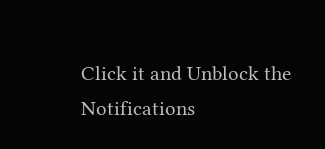Click it and Unblock the Notifications